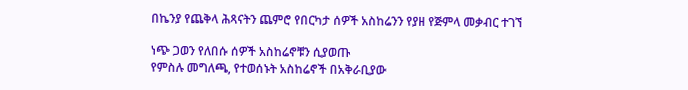በኬንያ የጨቅላ ሕጻናትን ጨምሮ የበርካታ ሰዎች አስከሬንን የያዘ የጅምላ መቃብር ተገኘ

ነጭ ጋወን የለበሱ ሰዎች አስከሬኖቹን ሲያወጡ
የምስሉ መግለጫ, የተወሰኑት አስከሬኖች በአቅራቢያው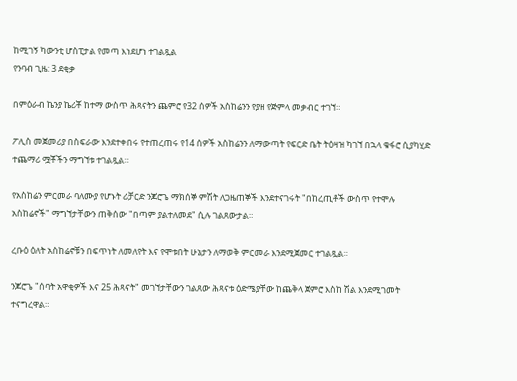ከሚገኝ ካውንቲ ሆስፒታል የመጣ እነደሆነ ተገልጿል
የንባብ ጊዜ: 3 ደቂቃ

በምዕራብ ኬንያ ኬሪቾ ከተማ ውስጥ ሕጻናትን ጨምሮ የ32 ሰዎች አስከሬንን የያዘ የጅምላ መቃብር ተገኘ።

ፖሊስ መጀመሪያ በስፍራው እንደተቀበሩ የተጠረጠሩ የ14 ሰዎች አስከሬንን ለማውጣት የፍርድ ቤት ትዕዛዝ ካገኘ በኋላ ቁፋሮ ሲያካሂድ ተጨማሪ ሟቾችን ማግኘቱ ተገልጿል።

የአስከሬን ምርመራ ባለሙያ የሆኑት ሪቻርድ ንጆሮጌ ማክሰኞ ምሽት ለጋዜጠኞች እንደተናገሩት "በከረጢቶች ውስጥ የተሞሉ አስከሬኖች" ማግኘታቸውን ጠቅሰው "በጣም ያልተለመደ" ሲሉ ገልጸውታል።

ረቡዕ ዕለት አስከሬኖቹን በፍጥነት ለመለየት እና የሞቱበት ሁኔታን ለማወቅ ምርመራ እንደሚጀመር ተገልጿል።

ንጆሮጌ "ሰባት አዋቂዎች እና 25 ሕጻናት" መገኘታቸውን ገልጸው ሕጻናቱ ዕድሜያቸው ከጨቅላ ጀምሮ እስከ ሽል እንደሚገመት ተናግረዋል።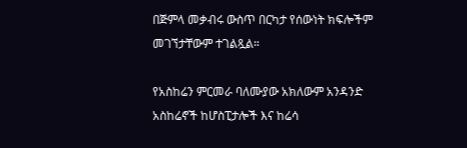በጅምላ መቃብሩ ውስጥ በርካታ የሰውነት ክፍሎችም መገኘታቸውም ተገልጿል።

የአስከሬን ምርመራ ባለሙያው አክለውም አንዳንድ አስከሬኖች ከሆስፒታሎች እና ከሬሳ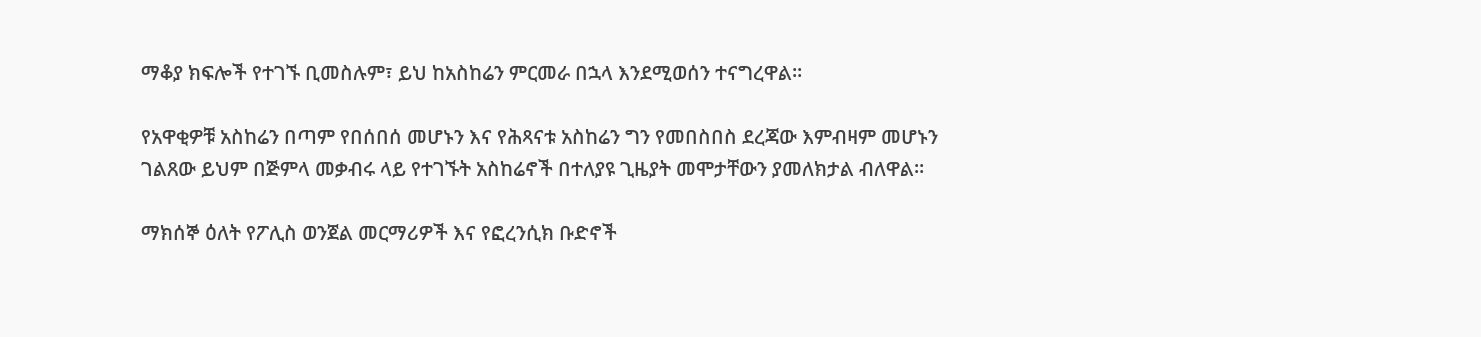ማቆያ ክፍሎች የተገኙ ቢመስሉም፣ ይህ ከአስከሬን ምርመራ በኋላ እንደሚወሰን ተናግረዋል።

የአዋቂዎቹ አስከሬን በጣም የበሰበሰ መሆኑን እና የሕጻናቱ አስከሬን ግን የመበስበስ ደረጃው እምብዛም መሆኑን ገልጸው ይህም በጅምላ መቃብሩ ላይ የተገኙት አስከሬኖች በተለያዩ ጊዜያት መሞታቸውን ያመለክታል ብለዋል።

ማክሰኞ ዕለት የፖሊስ ወንጀል መርማሪዎች እና የፎረንሲክ ቡድኖች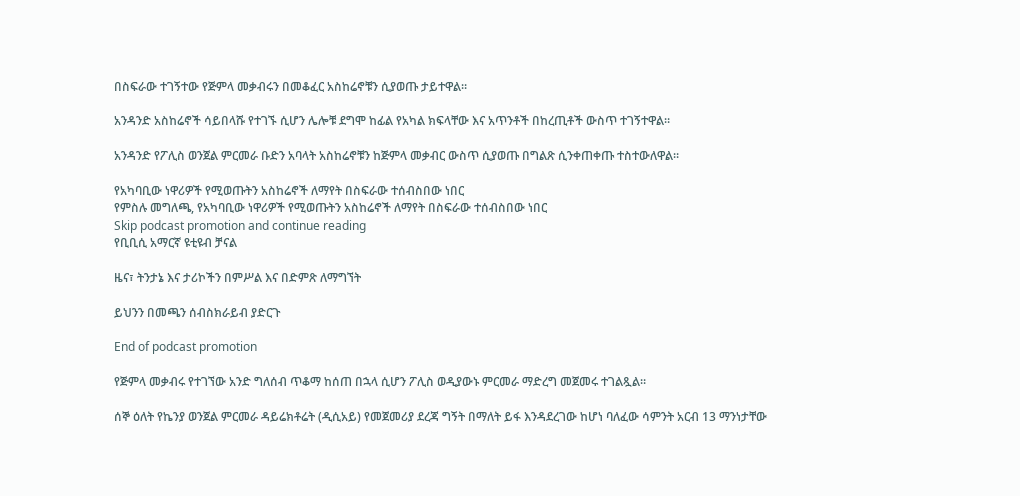በስፍራው ተገኝተው የጅምላ መቃብሩን በመቆፈር አስከሬኖቹን ሲያወጡ ታይተዋል።

አንዳንድ አስከሬኖች ሳይበላሹ የተገኙ ሲሆን ሌሎቹ ደግሞ ከፊል የአካል ክፍላቸው እና አጥንቶች በከረጢቶች ውስጥ ተገኝተዋል።

አንዳንድ የፖሊስ ወንጀል ምርመራ ቡድን አባላት አስከሬኖቹን ከጅምላ መቃብር ውስጥ ሲያወጡ በግልጽ ሲንቀጠቀጡ ተስተውለዋል።

የአካባቢው ነዋሪዎች የሚወጡትን አስከሬኖች ለማየት በስፍራው ተሰብስበው ነበር
የምስሉ መግለጫ, የአካባቢው ነዋሪዎች የሚወጡትን አስከሬኖች ለማየት በስፍራው ተሰብስበው ነበር
Skip podcast promotion and continue reading
የቢቢሲ አማርኛ ዩቲዩብ ቻናል

ዜና፣ ትንታኔ እና ታሪኮችን በምሥል እና በድምጽ ለማግኘት

ይህንን በመጫን ሰብስክራይብ ያድርጉ

End of podcast promotion

የጅምላ መቃብሩ የተገኘው አንድ ግለሰብ ጥቆማ ከሰጠ በኋላ ሲሆን ፖሊስ ወዲያውኑ ምርመራ ማድረግ መጀመሩ ተገልጿል።

ሰኞ ዕለት የኬንያ ወንጀል ምርመራ ዳይሬክቶሬት (ዲሲአይ) የመጀመሪያ ደረጃ ግኝት በማለት ይፋ እንዳደረገው ከሆነ ባለፈው ሳምንት አርብ 13 ማንነታቸው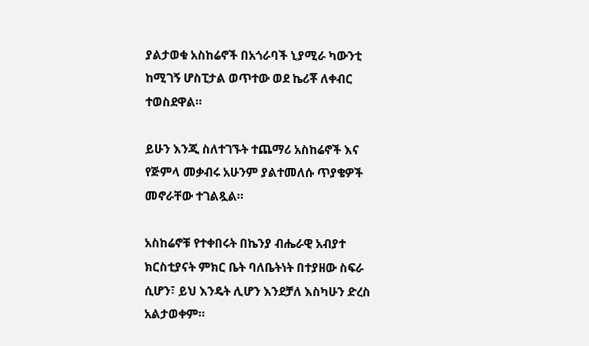ያልታወቁ አስከሬኖች በአጎራባች ኒያሚራ ካውንቲ ከሚገኝ ሆስፒታል ወጥተው ወደ ኬሪቾ ለቀብር ተወስደዋል።

ይሁን እንጂ ስለተገኙት ተጨማሪ አስከሬኖች እና የጅምላ መቃብሩ አሁንም ያልተመለሱ ጥያቄዎች መኖራቸው ተገልጿል።

አስከሬኖቹ የተቀበሩት በኬንያ ብሔራዊ አብያተ ክርስቲያናት ምክር ቤት ባለቤትነት በተያዘው ስፍራ ሲሆን፣ ይህ እንዴት ሊሆን እንደቻለ እስካሁን ድረስ አልታወቀም።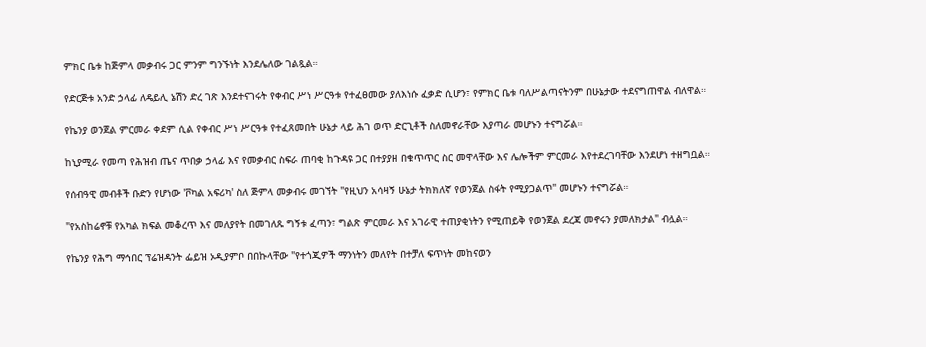ምክር ቤቱ ከጅምላ መቃብሩ ጋር ምንም ግንኙነት እንደሌለው ገልጿል።

የድርጅቱ አንድ ኃላፊ ለዴይሊ ኔሽን ድረ ገጽ እንደተናገሩት የቀብር ሥነ ሥርዓቱ የተፈፀመው ያለእነሱ ፈቃድ ሲሆን፣ የምክር ቤቱ ባለሥልጣናትንም በሁኔታው ተደናግጠዋል ብለዋል።

የኬንያ ወንጀል ምርመራ ቀደም ሲል የቀብር ሥነ ሥርዓቱ የተፈጸመበት ሁኔታ ላይ ሕገ ወጥ ድርጊቶች ስለመኖራቸው እያጣራ መሆኑን ተናግሯል።

ከኒያሚራ የመጣ የሕዝብ ጤና ጥበቃ ኃላፊ እና የመቃብር ስፍራ ጠባቂ ከጉዳዩ ጋር በተያያዘ በቁጥጥር ስር መዋላቸው እና ሌሎችም ምርመራ እየተደረገባቸው እንደሆነ ተዘግቧል።

የሰብዓዊ መብቶች ቡድን የሆነው 'ቮካል አፍሪካ' ስለ ጅምላ መቃብሩ መገኘት "የዚህን አሳዛኝ ሁኔታ ትክክለኛ የወንጀል ስፋት የሚያጋልጥ" መሆኑን ተናግሯል።

"የአስከሬኖቹ የአካል ክፍል መቆረጥ እና መለያየት በመገለጹ ግኝቱ ፈጣን፣ ግልጽ ምርመራ እና አገራዊ ተጠያቂነትን የሚጠይቅ የወንጀል ደረጃ መኖሩን ያመለክታል" ብሏል።

የኬንያ የሕግ ማኅበር ፕሬዝዳንት ፌይዝ ኦዲያምቦ በበኩላቸው "የተጎጂዎች ማንነትን መለየት በተቻለ ፍጥነት መከናወን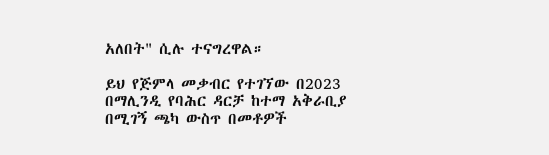አለበት" ሲሉ ተናግረዋል።

ይህ የጅምላ መቃብር የተገኘው በ2023 በማሊንዲ የባሕር ዳርቻ ከተማ አቅራቢያ በሚገኝ ጫካ ውስጥ በመቶዎች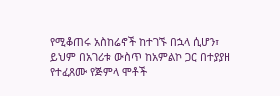የሚቆጠሩ አስከሬኖች ከተገኙ በኋላ ሲሆን፣ ይህም በአገሪቱ ውስጥ ከአምልኮ ጋር በተያያዘ የተፈጸሙ የጅምላ ሞቶች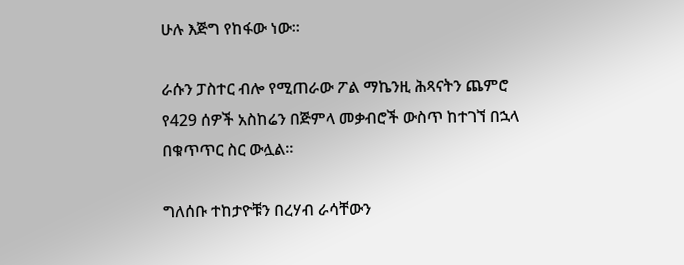ሁሉ እጅግ የከፋው ነው።

ራሱን ፓስተር ብሎ የሚጠራው ፖል ማኬንዚ ሕጻናትን ጨምሮ የ429 ሰዎች አስከሬን በጅምላ መቃብሮች ውስጥ ከተገኘ በኋላ በቁጥጥር ስር ውሏል።

ግለሰቡ ተከታዮቹን በረሃብ ራሳቸውን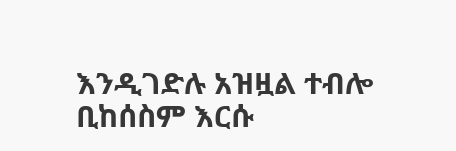እንዲገድሉ አዝዟል ተብሎ ቢከሰስም እርሱ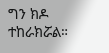ግን ክዶ ተከራክሯል።